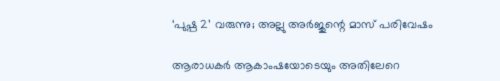‘പുഷ്പ 2’ വരുന്നു; അല്ലു അര്‍ജുന്റെ മാസ് പരിവേഷം

ആരാധകര്‍ ആകാംഷയോടെയും അതിലേറെ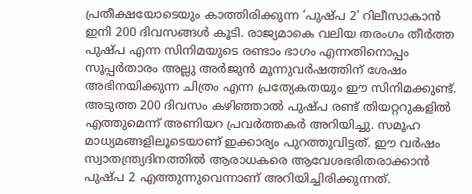പ്രതീക്ഷയോടെയും കാത്തിരിക്കുന്ന ‘പുഷ്പ 2’ റിലീസാകാന്‍ ഇനി 200 ദിവസങ്ങള്‍ കൂടി. രാജ്യമാകെ വലിയ തരംഗം തീര്‍ത്ത പുഷ്പ എന്ന സിനിമയുടെ രണ്ടാം ഭാഗം എന്നതിനൊപ്പം സൂപ്പര്‍താരം അല്ലു അര്‍ജുന്‍ മൂന്നുവര്‍ഷത്തിന് ശേഷം അഭിനയിക്കുന്ന ചിത്രം എന്ന പ്രത്യേകതയും ഈ സിനിമക്കുണ്ട്. അടുത്ത 200 ദിവസം കഴിഞ്ഞാല്‍ പുഷ്പ രണ്ട് തിയറ്ററുകളില്‍ എത്തുമെന്ന് അണിയറ പ്രവര്‍ത്തകര്‍ അറിയിച്ചു. സമൂഹ മാധ്യമങ്ങളിലൂടെയാണ് ഇക്കാര്യം പുറത്തുവിട്ടത്. ഈ വര്‍ഷം സ്വാതന്ത്ര്യദിനത്തില്‍ ആരാധകരെ ആവേശഭരിതരാക്കാന്‍ പുഷ്പ 2 എത്തുന്നുവെന്നാണ് അറിയിച്ചിരിക്കുന്നത്.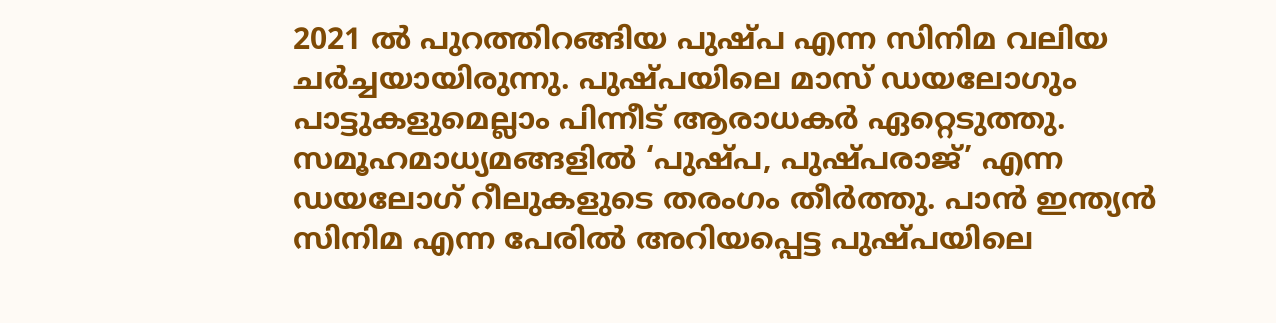2021 ല്‍ പുറത്തിറങ്ങിയ പുഷ്പ എന്ന സിനിമ വലിയ ചര്‍ച്ചയായിരുന്നു. പുഷ്പയിലെ മാസ് ഡയലോഗും പാട്ടുകളുമെല്ലാം പിന്നീട് ആരാധകര്‍ ഏറ്റെടുത്തു. സമൂഹമാധ്യമങ്ങളില്‍ ‘പുഷ്പ, പുഷ്പരാജ്’ എന്ന ഡയലോഗ് റീലുകളുടെ തരംഗം തീര്‍ത്തു. പാന്‍ ഇന്ത്യന്‍ സിനിമ എന്ന പേരില്‍ അറിയപ്പെട്ട പുഷ്പയിലെ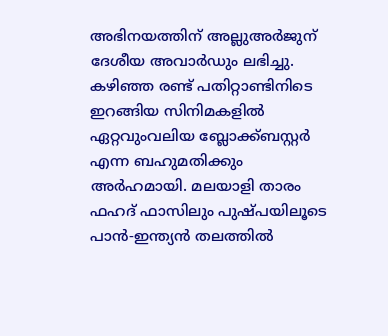അഭിനയത്തിന് അല്ലുഅര്‍ജുന് ദേശീയ അവാര്‍ഡും ലഭിച്ചു. കഴിഞ്ഞ രണ്ട് പതിറ്റാണ്ടിനിടെ ഇറങ്ങിയ സിനിമകളില്‍ ഏറ്റവുംവലിയ ബ്ലോക്ക്ബസ്റ്റര്‍ എന്ന ബഹുമതിക്കും അര്‍ഹമായി. മലയാളി താരം ഫഹദ് ഫാസിലും പുഷ്പയിലൂടെ പാന്‍-ഇന്ത്യന്‍ തലത്തില്‍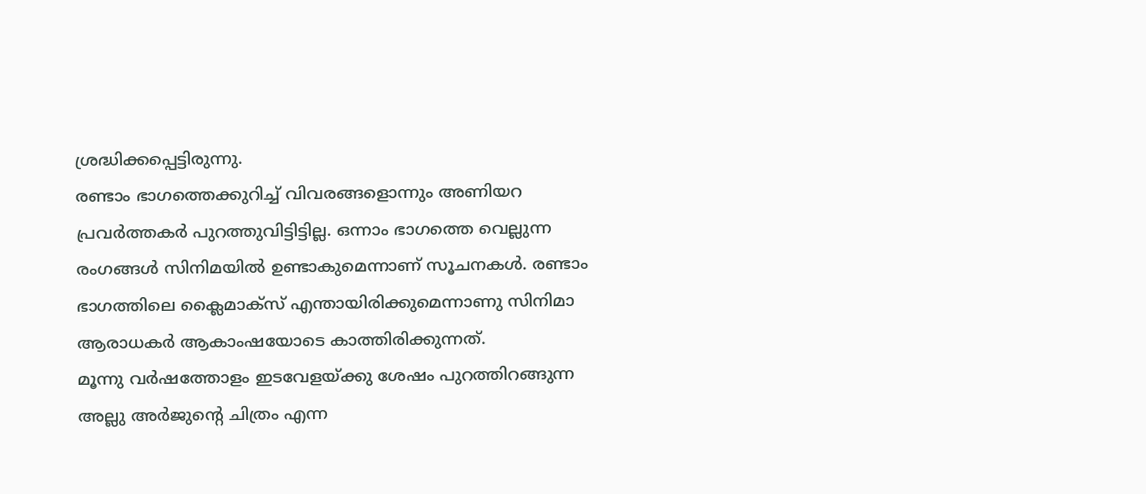ശ്രദ്ധിക്കപ്പെട്ടിരുന്നു.
രണ്ടാം ഭാഗത്തെക്കുറിച്ച് വിവരങ്ങളൊന്നും അണിയറ പ്രവര്‍ത്തകര്‍ പുറത്തുവിട്ടിട്ടില്ല. ഒന്നാം ഭാഗത്തെ വെല്ലുന്ന രംഗങ്ങള്‍ സിനിമയില്‍ ഉണ്ടാകുമെന്നാണ് സൂചനകള്‍. രണ്ടാം ഭാഗത്തിലെ ക്ലൈമാക്‌സ് എന്തായിരിക്കുമെന്നാണു സിനിമാ ആരാധകര്‍ ആകാംഷയോടെ കാത്തിരിക്കുന്നത്.
മൂന്നു വര്‍ഷത്തോളം ഇടവേളയ്ക്കു ശേഷം പുറത്തിറങ്ങുന്ന അല്ലു അര്‍ജുന്റെ ചിത്രം എന്ന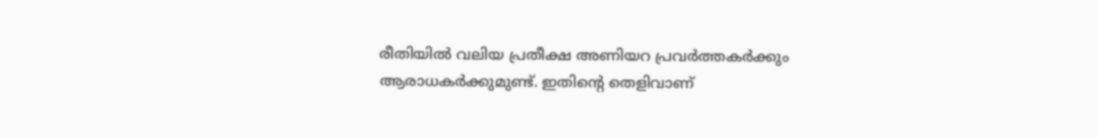രീതിയില്‍ വലിയ പ്രതീക്ഷ അണിയറ പ്രവര്‍ത്തകര്‍ക്കും ആരാധകര്‍ക്കുമുണ്ട്. ഇതിന്റെ തെളിവാണ്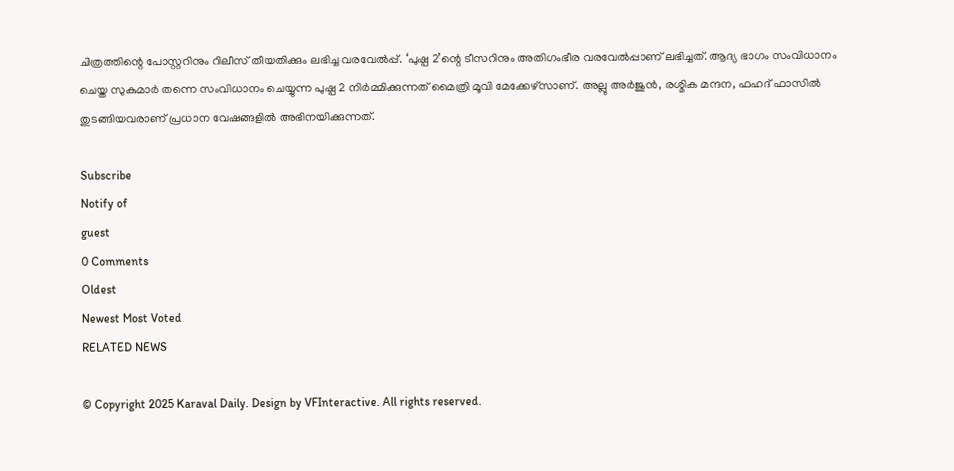ചിത്രത്തിന്റെ പോസ്റ്ററിനും റിലീസ് തീയതിക്കും ലഭിച്ച വരവേല്‍പ്പ്. ‘പുഷ്പ 2’ന്റെ ടീസറിനും അതിഗംഭീര വരവേല്‍പ്പാണ് ലഭിച്ചത്. ആദ്യ ഭാഗം സംവിധാനം ചെയ്ത സുകുമാര്‍ തന്നെ സംവിധാനം ചെയ്യുന്ന പുഷ്പ 2 നിര്‍മ്മിക്കുന്നത് മൈത്രി മൂവി മേക്കേഴ്സാണ്. അല്ലു അര്‍ജുന്‍, രശ്മിക മന്ദന, ഫഹദ് ഫാസില്‍ തുടങ്ങിയവരാണ് പ്രധാന വേഷങ്ങളില്‍ അഭിനയിക്കുന്നത്.

Subscribe
Notify of
guest
0 Comments
Oldest
Newest Most Voted
RELATED NEWS

© Copyright 2025 Karaval Daily. Design by VFInteractive. All rights reserved.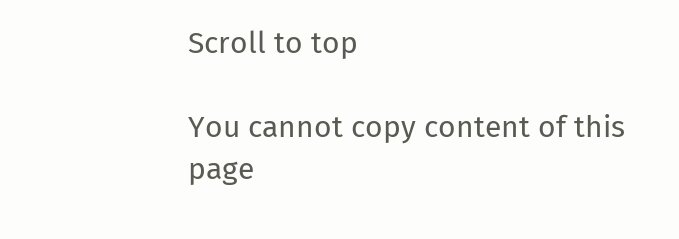Scroll to top

You cannot copy content of this page